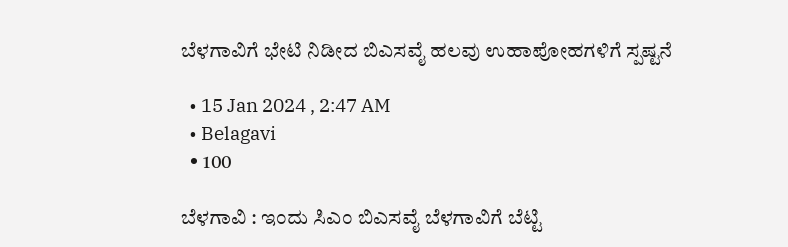ಬೆಳಗಾವಿಗೆ ಭೇಟಿ ನಿಡೀದ ಬಿಎಸವೈ ಹಲವು ಉಹಾಪೋಹಗಳಿಗೆ ಸ್ಪಷ್ಟನೆ

  • 15 Jan 2024 , 2:47 AM
  • Belagavi
  • 100

ಬೆಳಗಾವಿ : ಇಂದು ಸಿಎಂ ಬಿಎಸವೈ ಬೆಳಗಾವಿಗೆ ಬೆಟ್ಟಿ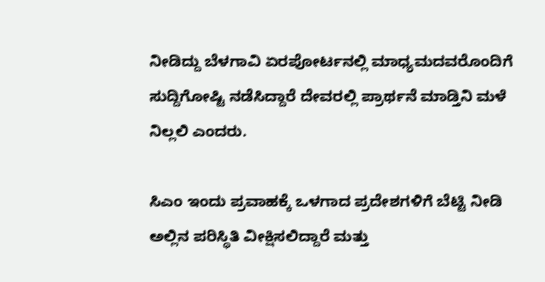ನೀಡಿದ್ದು ಬೆಳಗಾವಿ ಏರಪೋರ್ಟನಲ್ಲಿ ಮಾಧ್ಯಮದವರೊಂದಿಗೆ ಸುದ್ದಿಗೋಷ್ಟಿ ನಡೆಸಿದ್ದಾರೆ ದೇವರಲ್ಲಿ ಪ್ರಾರ್ಥನೆ ಮಾಡ್ತಿನಿ ಮಳೆ ನಿಲ್ಲಲಿ ಎಂದರು.

ಸಿಎಂ ಇಂದು ಪ್ರವಾಹಕ್ಕೆ ಒಳಗಾದ ಪ್ರದೇಶಗಳಿಗೆ ಬೆಟ್ಟಿ ನೀಡಿ ಅಲ್ಲಿನ ಪರಿಸ್ಥಿತಿ ವೀಕ್ಷಿಸಲಿದ್ದಾರೆ ಮತ್ತು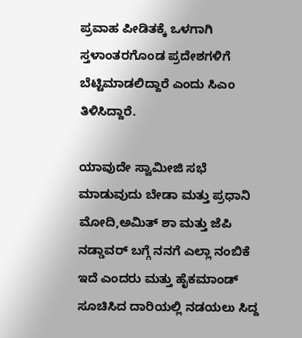ಪ್ರವಾಹ ಪೀಡಿತಕ್ಕೆ ಒಳಗಾಗಿ ಸ್ತಳಾಂತರಗೊಂಡ ಪ್ರದೇಶಗಳಿಗೆ ಬೆಟ್ಟಿಮಾಡಲಿದ್ದಾರೆ ಎಂದು ಸಿಎಂ ತಿಳಿಸಿದ್ದಾರೆ.

ಯಾವುದೇ ಸ್ವಾಮೀಜಿ ಸಭೆ ಮಾಡುವುದು ಬೇಡಾ ಮತ್ತು ಪ್ರಧಾನಿ ಮೋದಿ,ಅಮಿತ್ ಶಾ ಮತ್ತು ಜೆಪಿ ನಡ್ಡಾವರ್ ಬಗ್ಗೆ ನನಗೆ ಎಲ್ಲಾ ನಂಬಿಕೆ ಇದೆ ಎಂದರು ಮತ್ತು ಹೈಕಮಾಂಡ್ ಸೂಚಿಸಿದ ದಾರಿಯಲ್ಲಿ ನಡಯಲು ಸಿದ್ದ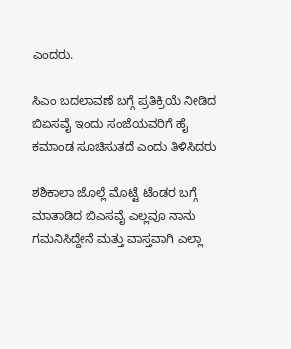ಎಂದರು.

ಸಿಎಂ ಬದಲಾವಣೆ ಬಗ್ಗೆ ಪ್ರತಿಕ್ರಿಯೆ ನೀಡಿದ ಬಿಏಸವೈ ಇಂದು ಸಂಜೆಯವರಿಗೆ ಹೈ ಕಮಾಂಡ ಸೂಚಿಸುತದೆ ಎಂದು ತಿಳಿಸಿದರು

ಶಶಿಕಾಲಾ ಜೊಲ್ಲೆ ಮೊಟ್ಟೆ ಟೆಂಡರ ಬಗ್ಗೆ ಮಾತಾಡಿದ ಬಿಎಸವೈ ಎಲ್ಲವೂ ನಾನು ಗಮನಿಸಿದ್ದೇನೆ ಮತ್ತು ವಾಸ್ತವಾಗಿ ಎಲ್ಲಾ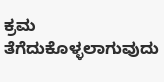ಕ್ರಮ ತೆಗೆದುಕೊಳ್ಳಲಾಗುವುದು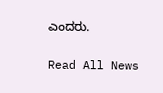ಎಂದರು.

Read All News